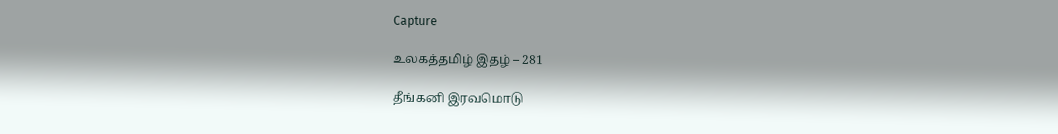Capture

உலகத்தமிழ் இதழ் – 281

தீங்கனி இரவமொடு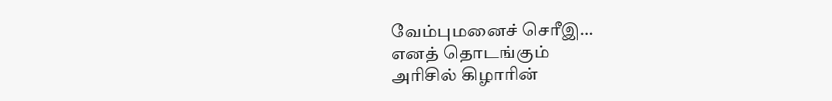வேம்புமனைச் செரீஇ…
எனத் தொடங்கும்
அரிசில் கிழாரின்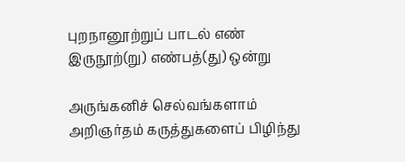புறநானூற்றுப் பாடல் எண்
இருநூற்(று) எண்பத்(து) ஒன்று

அருங்கனிச் செல்வங்களாம் அறிஞர்தம் கருத்துகளைப் பிழிந்து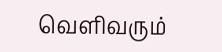வெளிவரும்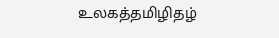உலகத்தமிழிதழ்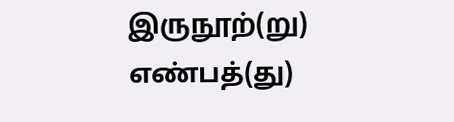இருநூற்(று) எண்பத்(து)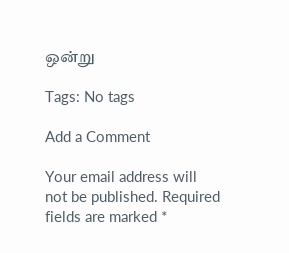ஒன்று

Tags: No tags

Add a Comment

Your email address will not be published. Required fields are marked *